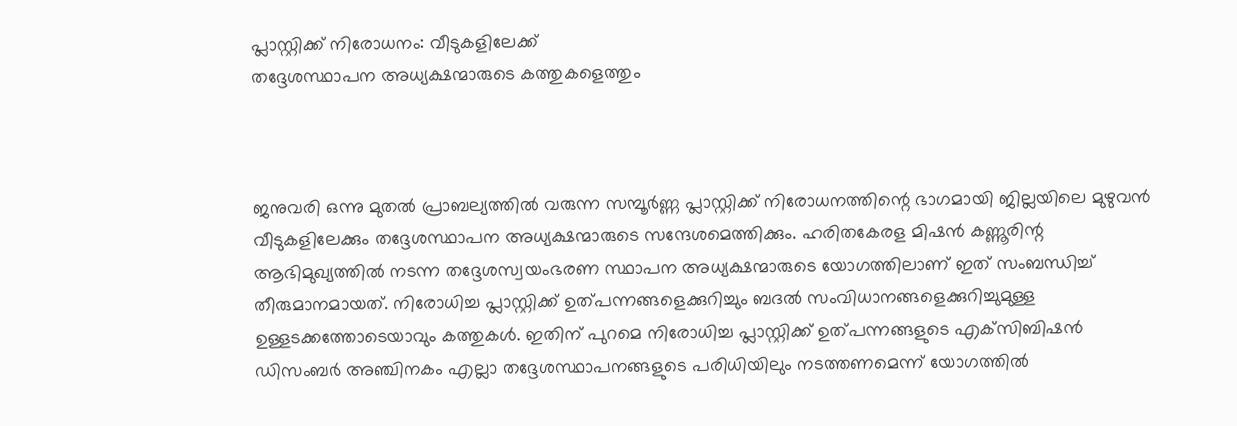പ്ലാസ്റ്റിക്ക് നിരോധനം: വീടുകളിലേക്ക്
തദ്ദേശസ്ഥാപന അധ്യക്ഷന്മാരുടെ കത്തുകളെത്തും



ജനുവരി ഒന്നു മുതല്‍ പ്രാബല്യത്തില്‍ വരുന്ന സമ്പൂര്‍ണ്ണ പ്ലാസ്റ്റിക്ക് നിരോധനത്തിന്റെ ഭാഗമായി ജില്ലയിലെ മുഴുവന്‍ വീടുകളിലേക്കും തദ്ദേശസ്ഥാപന അധ്യക്ഷന്മാരുടെ സന്ദേശമെത്തിക്കും. ഹരിതകേരള മിഷന്‍ കണ്ണൂരിന്റ ആഭിമുഖ്യത്തില്‍ നടന്ന തദ്ദേശസ്വയംഭരണ സ്ഥാപന അധ്യക്ഷന്മാരുടെ യോഗത്തിലാണ് ഇത് സംബന്ധിച്ച് തീരുമാനമായത്. നിരോധിച്ച പ്ലാസ്റ്റിക്ക് ഉത്പന്നങ്ങളെക്കുറിച്ചും ബദല്‍ സംവിധാനങ്ങളെക്കുറിച്ചുമുള്ള ഉള്ളടക്കത്തോടെയാവും കത്തുകള്‍. ഇതിന് പുറമെ നിരോധിച്ച പ്ലാസ്റ്റിക്ക് ഉത്പന്നങ്ങളുടെ എക്‌സിബിഷന്‍ ഡിസംബര്‍ അഞ്ചിനകം എല്ലാ തദ്ദേശസ്ഥാപനങ്ങളുടെ പരിധിയിലും നടത്തണമെന്ന് യോഗത്തില്‍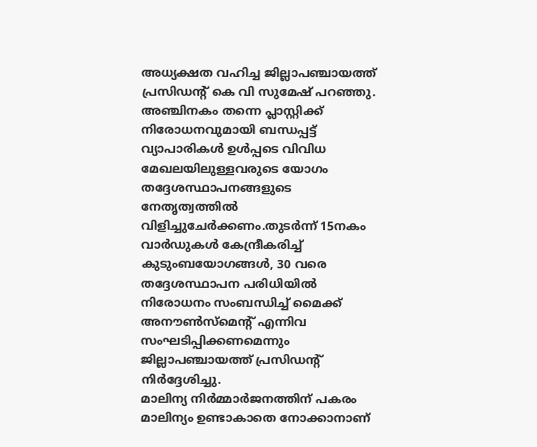അധ്യക്ഷത വഹിച്ച ജില്ലാപഞ്ചായത്ത് പ്രസിഡന്റ് കെ വി സുമേഷ് പറഞ്ഞു. അഞ്ചിനകം തന്നെ പ്ലാസ്റ്റിക്ക് നിരോധനവുമായി ബന്ധപ്പട്ട് വ്യാപാരികള്‍ ഉള്‍പ്പടെ വിവിധ മേഖലയിലുള്ളവരുടെ യോഗം തദ്ദേശസ്ഥാപനങ്ങളുടെ നേതൃത്വത്തില്‍ വിളിച്ചുചേര്‍ക്കണം.തുടര്‍ന്ന് 15നകം വാര്‍ഡുകള്‍ കേന്ദ്രീകരിച്ച് കുടുംബയോഗങ്ങള്‍, 30 വരെ തദ്ദേശസ്ഥാപന പരിധിയില്‍ നിരോധനം സംബന്ധിച്ച് മൈക്ക് അനൗണ്‍സ്‌മെന്റ് എന്നിവ സംഘടിപ്പിക്കണമെന്നും ജില്ലാപഞ്ചായത്ത് പ്രസിഡന്റ് നിര്‍ദ്ദേശിച്ചു.
മാലിന്യ നിര്‍മ്മാര്‍ജനത്തിന് പകരം മാലിന്യം ഉണ്ടാകാതെ നോക്കാനാണ്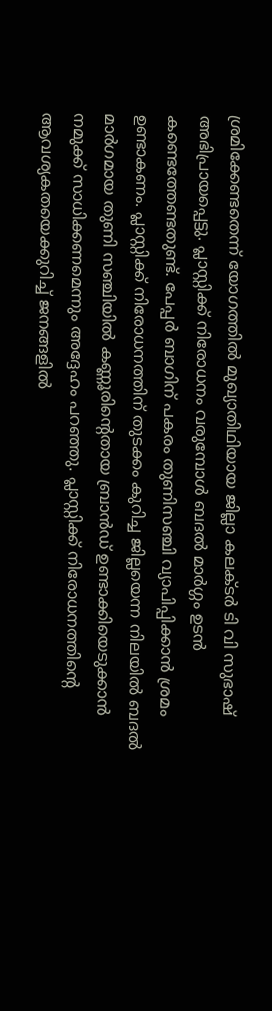ശ്രമിക്കേണ്ടതെന്ന് യോഗത്തില്‍ മുഖ്യാതിഥിയായ ജില്ലാ കലക്ടര്‍ ടി വി സുഭാഷ് അഭിപ്രായപ്പെട്ടു. പ്ലാസ്റ്റിക്ക് നിരോധനം വരുമ്പോള്‍ ബദല്‍ മാര്‍ഗ്ഗം ഉടന്‍ കണ്ടെത്തേണ്ടതുണ്ട്. പേപ്പര്‍ ബാഗിന് പകരം തുണിസഞ്ചി വ്യാപിപ്പിക്കാന്‍ ശ്രമം ഉണ്ടാകണം. പ്ലാസ്റ്റിക്ക് നിരോധനത്തിന് തുടക്കം കുറിച്ച ജില്ലയെന്ന നിലയില്‍ ബദല്‍ മാര്‍ഗമായ തുണി സഞ്ചിയില്‍ കണ്ണൂരിന്റെതായ ബ്രാന്‍ഡ് ഉണ്ടാക്കിയെടുക്കാന്‍ നമുക്ക് സാധിക്കണമെന്നും അദ്ദേഹം പറഞ്ഞു. പ്ലാസ്റ്റിക്ക് നിരോധനത്തിന്റെ ആവശ്യകതയെക്കുറിച്ച് ജനങ്ങളില്‍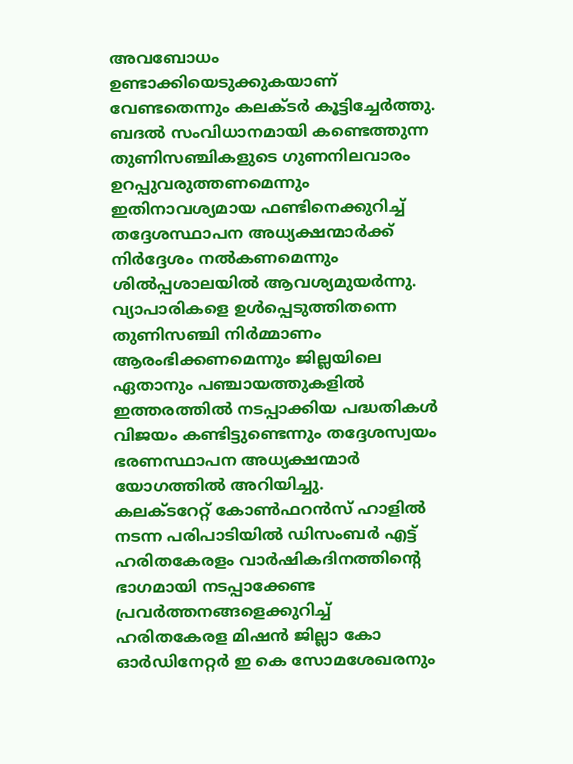അവബോധം ഉണ്ടാക്കിയെടുക്കുകയാണ് വേണ്ടതെന്നും കലക്ടര്‍ കൂട്ടിച്ചേര്‍ത്തു.
ബദല്‍ സംവിധാനമായി കണ്ടെത്തുന്ന തുണിസഞ്ചികളുടെ ഗുണനിലവാരം ഉറപ്പുവരുത്തണമെന്നും ഇതിനാവശ്യമായ ഫണ്ടിനെക്കുറിച്ച് തദ്ദേശസ്ഥാപന അധ്യക്ഷന്മാര്‍ക്ക് നിര്‍ദ്ദേശം നല്‍കണമെന്നും ശില്‍പ്പശാലയില്‍ ആവശ്യമുയര്‍ന്നു. വ്യാപാരികളെ ഉള്‍പ്പെടുത്തിതന്നെ തുണിസഞ്ചി നിര്‍മ്മാണം ആരംഭിക്കണമെന്നും ജില്ലയിലെ ഏതാനും പഞ്ചായത്തുകളില്‍ ഇത്തരത്തില്‍ നടപ്പാക്കിയ പദ്ധതികള്‍ വിജയം കണ്ടിട്ടുണ്ടെന്നും തദ്ദേശസ്വയം ഭരണസ്ഥാപന അധ്യക്ഷന്മാര്‍ യോഗത്തില്‍ അറിയിച്ചു.
കലക്ടറേറ്റ് കോണ്‍ഫറന്‍സ് ഹാളില്‍ നടന്ന പരിപാടിയില്‍ ഡിസംബര്‍ എട്ട് ഹരിതകേരളം വാര്‍ഷികദിനത്തിന്റെ ഭാഗമായി നടപ്പാക്കേണ്ട പ്രവര്‍ത്തനങ്ങളെക്കുറിച്ച്  ഹരിതകേരള മിഷന്‍ ജില്ലാ കോ ഓര്‍ഡിനേറ്റര്‍ ഇ കെ സോമശേഖരനും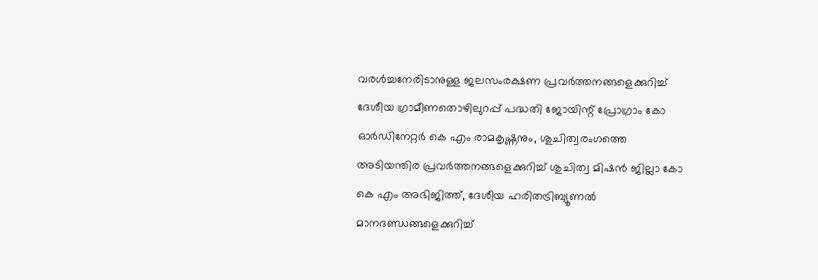വരള്‍ച്ചനേരിടാനുള്ള ജലസംരക്ഷണ പ്രവര്‍ത്തനങ്ങളെക്കുറിച്ച് ദേശീയ ഗ്രാമീണതൊഴിലുറപ്പ് പദ്ധതി ജോയിന്റ് പ്രോഗ്രാം കോ ഓര്‍ഡിനേറ്റര്‍ കെ എം രാമകൃഷ്ണനും, ശുചിത്വരംഗത്തെ അടിയന്തിര പ്രവര്‍ത്തനങ്ങളെക്കുറിച്ച് ശുചിത്വ മിഷന്‍ ജില്ലാ കോ കെ എം അഭിജിത്ത്, ദേശീയ ഹരിതട്രിബ്യൂണല്‍ മാനദണ്ഡങ്ങളെക്കുറിച്ച്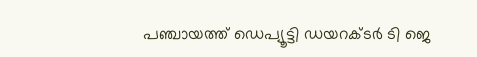പഞ്ചായത്ത് ഡെപ്യൂട്ടി ഡയറക്ടര്‍ ടി ജെ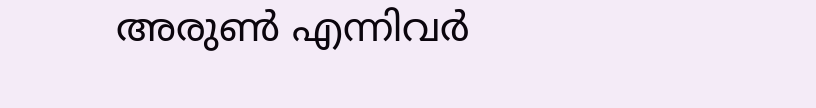അരുണ്‍ എന്നിവര്‍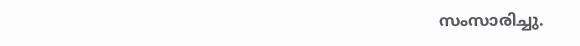സംസാരിച്ചു.